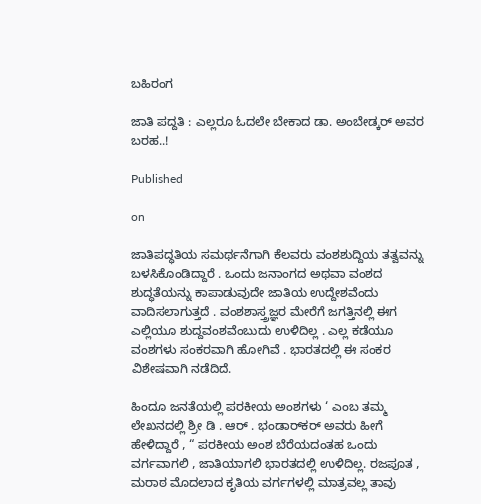ಬಹಿರಂಗ

ಜಾತಿ ಪದ್ದತಿ : ಎಲ್ಲರೂ ಓದಲೇ ಬೇಕಾದ ಡಾ. ಅಂಬೇಡ್ಕರ್ ಅವರ ಬರಹ..!

Published

on

ಜಾತಿಪದ್ಧತಿಯ ಸಮರ್ಥನೆಗಾಗಿ ಕೆಲವರು ವಂಶಶುದ್ದಿಯ ತತ್ವವನ್ನು ಬಳಸಿಕೊಂಡಿದ್ದಾರೆ . ಒಂದು ಜನಾಂಗದ ಅಥವಾ ವಂಶದ ಶುದ್ಧತೆಯನ್ನು ಕಾಪಾಡುವುದೇ ಜಾತಿಯ ಉದ್ದೇಶವೆಂದು ವಾದಿಸಲಾಗುತ್ತದೆ . ವಂಶಶಾಸ್ತ್ರಜ್ಞರ ಮೇರೆಗೆ ಜಗತ್ತಿನಲ್ಲಿ ಈಗ ಎಲ್ಲಿಯೂ ಶುದ್ದವಂಶವೆಂಬುದು ಉಳಿದಿಲ್ಲ . ಎಲ್ಲ ಕಡೆಯೂ ವಂಶಗಳು ಸಂಕರವಾಗಿ ಹೋಗಿವೆ . ಭಾರತದಲ್ಲಿ ಈ ಸಂಕರ ವಿಶೇಷವಾಗಿ ನಡೆದಿದೆ.

ಹಿಂದೂ ಜನತೆಯಲ್ಲಿ ಪರಕೀಯ ಅಂಶಗಳು ‘ ಎಂಬ ತಮ್ಮ ಲೇಖನದಲ್ಲಿ ಶ್ರೀ ಡಿ . ಆರ್ . ಭಂಡಾರ್‌ಕರ್ ಅವರು ಹೀಗೆ ಹೇಳಿದ್ದಾರೆ , “ ಪರಕೀಯ ಅಂಶ ಬೆರೆಯದಂತಹ ಒಂದು ವರ್ಗವಾಗಲಿ , ಜಾತಿಯಾಗಲಿ ಭಾರತದಲ್ಲಿ ಉಳಿದಿಲ್ಲ. ರಜಪೂತ , ಮರಾಠ ಮೊದಲಾದ ಕೃತಿಯ ವರ್ಗಗಳಲ್ಲಿ ಮಾತ್ರವಲ್ಲ ತಾವು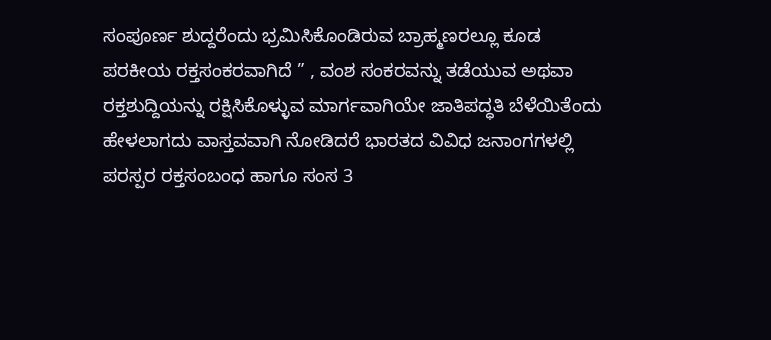ಸಂಪೂರ್ಣ ಶುದ್ದರೆಂದು ಭ್ರಮಿಸಿಕೊಂಡಿರುವ ಬ್ರಾಹ್ಮಣರಲ್ಲೂ ಕೂಡ ಪರಕೀಯ ರಕ್ತಸಂಕರವಾಗಿದೆ ” , ವಂಶ ಸಂಕರವನ್ನು ತಡೆಯುವ ಅಥವಾ ರಕ್ತಶುದ್ದಿಯನ್ನು ರಕ್ಷಿಸಿಕೊಳ್ಳುವ ಮಾರ್ಗವಾಗಿಯೇ ಜಾತಿಪದ್ಧತಿ ಬೆಳೆಯಿತೆಂದು ಹೇಳಲಾಗದು ವಾಸ್ತವವಾಗಿ ನೋಡಿದರೆ ಭಾರತದ ವಿವಿಧ ಜನಾಂಗಗಳಲ್ಲಿ ಪರಸ್ಪರ ರಕ್ತಸಂಬಂಧ ಹಾಗೂ ಸಂಸ 3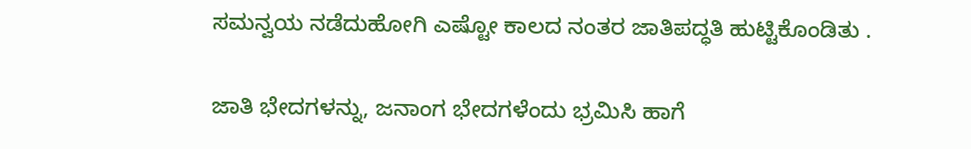ಸಮನ್ವಯ ನಡೆದುಹೋಗಿ ಎಷ್ಟೋ ಕಾಲದ ನಂತರ ಜಾತಿಪದ್ಧತಿ ಹುಟ್ಟಿಕೊಂಡಿತು .

ಜಾತಿ ಭೇದಗಳನ್ನು, ಜನಾಂಗ ಭೇದಗಳೆಂದು ಭ್ರಮಿಸಿ ಹಾಗೆ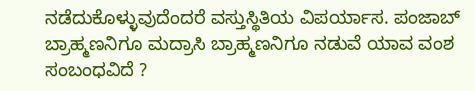ನಡೆದುಕೊಳ್ಳುವುದೆಂದರೆ ವಸ್ತುಸ್ಥಿತಿಯ ವಿಪರ್ಯಾಸ. ಪಂಜಾಬ್ ಬ್ರಾಹ್ಮಣನಿಗೂ ಮದ್ರಾಸಿ ಬ್ರಾಹ್ಮಣನಿಗೂ ನಡುವೆ ಯಾವ ವಂಶ ಸಂಬಂಧವಿದೆ ?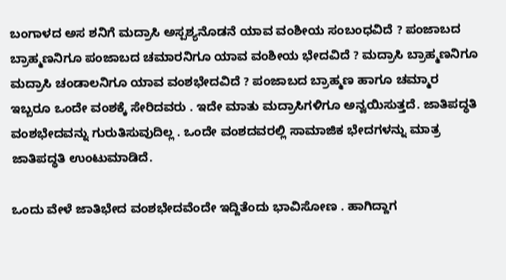ಬಂಗಾಳದ ಅಸ ಶನಿಗೆ ಮದ್ರಾಸಿ ಅಸ್ಪಶ್ಯನೊಡನೆ ಯಾವ ವಂಶೀಯ ಸಂಬಂಧವಿದೆ ? ಪಂಜಾಬದ ಬ್ರಾಹ್ಮಣನಿಗೂ ಪಂಜಾಬದ ಚಮಾರನಿಗೂ ಯಾವ ವಂಶೀಯ ಭೇದವಿದೆ ? ಮದ್ರಾಸಿ ಬ್ರಾಹ್ಮಣನಿಗೂ ಮದ್ರಾಸಿ ಚಂಡಾಲನಿಗೂ ಯಾವ ವಂಶಭೇದವಿದೆ ? ಪಂಜಾಬದ ಬ್ರಾಹ್ಮಣ ಹಾಗೂ ಚಮ್ಮಾರ ಇಬ್ಬರೂ ಒಂದೇ ವಂಶಕ್ಕೆ ಸೇರಿದವರು . ಇದೇ ಮಾತು ಮದ್ರಾಸಿಗಳಿಗೂ ಅನ್ವಯಿಸುತ್ತದೆ. ಜಾತಿಪದ್ಧತಿ ವಂಶಭೇದವನ್ನು ಗುರುತಿಸುವುದಿಲ್ಲ . ಒಂದೇ ವಂಶದವರಲ್ಲಿ ಸಾಮಾಜಿಕ ಭೇದಗಳನ್ನು ಮಾತ್ರ ಜಾತಿಪದ್ಧತಿ ಉಂಟುಮಾಡಿದೆ.

ಒಂದು ವೇಳೆ ಜಾತಿಭೇದ ವಂಶಭೇದವೆಂದೇ ಇದ್ದಿತೆಂದು ಭಾವಿಸೋಣ . ಹಾಗಿದ್ದಾಗ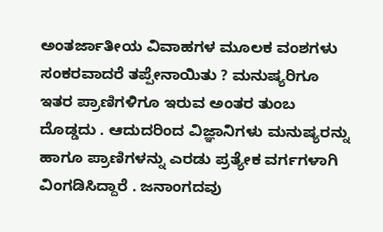ಅಂತರ್ಜಾತೀಯ ವಿವಾಹಗಳ ಮೂಲಕ ವಂಶಗಳು ಸಂಕರವಾದರೆ ತಪ್ಪೇನಾಯಿತು ? ಮನುಷ್ಯರಿಗೂ ಇತರ ಪ್ರಾಣಿಗಳಿಗೂ ಇರುವ ಅಂತರ ತುಂಬ ದೊಡ್ಡದು . ಆದುದರಿಂದ ವಿಜ್ಞಾನಿಗಳು ಮನುಷ್ಯರನ್ನು ಹಾಗೂ ಪ್ರಾಣಿಗಳನ್ನು ಎರಡು ಪ್ರತ್ಯೇಕ ವರ್ಗಗಳಾಗಿ ವಿಂಗಡಿಸಿದ್ದಾರೆ . ಜನಾಂಗದವು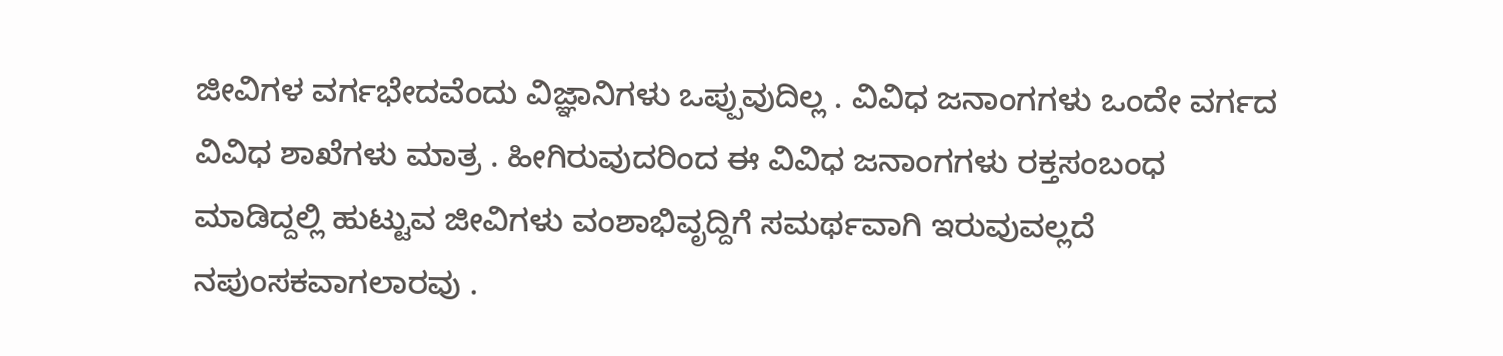ಜೀವಿಗಳ ವರ್ಗಭೇದವೆಂದು ವಿಜ್ಞಾನಿಗಳು ಒಪ್ಪುವುದಿಲ್ಲ . ವಿವಿಧ ಜನಾಂಗಗಳು ಒಂದೇ ವರ್ಗದ ವಿವಿಧ ಶಾಖೆಗಳು ಮಾತ್ರ . ಹೀಗಿರುವುದರಿಂದ ಈ ವಿವಿಧ ಜನಾಂಗಗಳು ರಕ್ತಸಂಬಂಧ ಮಾಡಿದ್ದಲ್ಲಿ ಹುಟ್ಟುವ ಜೀವಿಗಳು ವಂಶಾಭಿವೃದ್ದಿಗೆ ಸಮರ್ಥವಾಗಿ ಇರುವುವಲ್ಲದೆ ನಪುಂಸಕವಾಗಲಾರವು .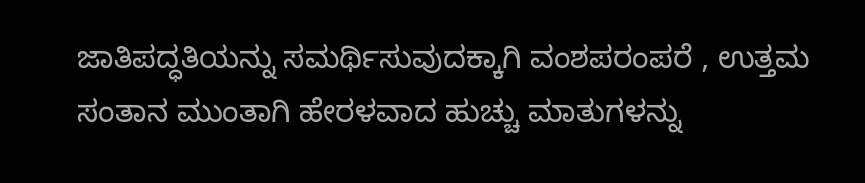ಜಾತಿಪದ್ಧತಿಯನ್ನು ಸಮರ್ಥಿಸುವುದಕ್ಕಾಗಿ ವಂಶಪರಂಪರೆ , ಉತ್ತಮ ಸಂತಾನ ಮುಂತಾಗಿ ಹೇರಳವಾದ ಹುಚ್ಚು ಮಾತುಗಳನ್ನು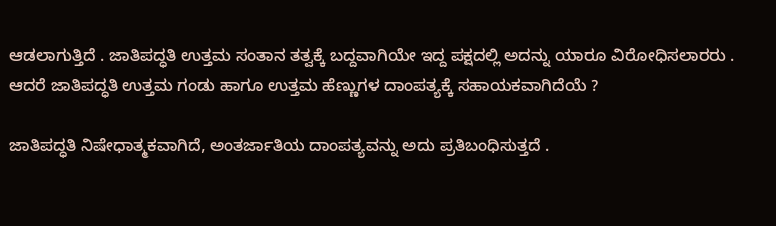ಆಡಲಾಗುತ್ತಿದೆ . ಜಾತಿಪದ್ಧತಿ ಉತ್ತಮ ಸಂತಾನ ತತ್ವಕ್ಕೆ ಬದ್ದವಾಗಿಯೇ ಇದ್ದ ಪಕ್ಷದಲ್ಲಿ ಅದನ್ನು ಯಾರೂ ವಿರೋಧಿಸಲಾರರು . ಆದರೆ ಜಾತಿಪದ್ಧತಿ ಉತ್ತಮ ಗಂಡು ಹಾಗೂ ಉತ್ತಮ ಹೆಣ್ಣುಗಳ ದಾಂಪತ್ಯಕ್ಕೆ ಸಹಾಯಕವಾಗಿದೆಯೆ ?

ಜಾತಿಪದ್ಧತಿ ನಿಷೇಧಾತ್ಮಕವಾಗಿದೆ, ಅಂತರ್ಜಾತಿಯ ದಾಂಪತ್ಯವನ್ನು ಅದು ಪ್ರತಿಬಂಧಿಸುತ್ತದೆ .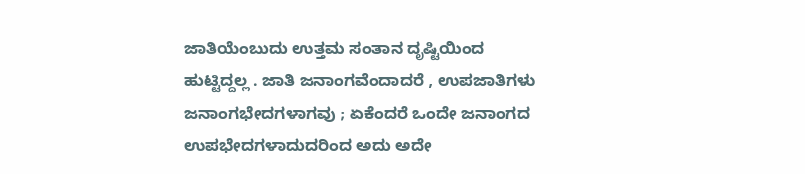ಜಾತಿಯೆಂಬುದು ಉತ್ತಮ ಸಂತಾನ ದೃಷ್ಟಿಯಿಂದ ಹುಟ್ಟಿದ್ದಲ್ಲ . ಜಾತಿ ಜನಾಂಗವೆಂದಾದರೆ , ಉಪಜಾತಿಗಳು ಜನಾಂಗಭೇದಗಳಾಗವು ; ಏಕೆಂದರೆ ಒಂದೇ ಜನಾಂಗದ ಉಪಭೇದಗಳಾದುದರಿಂದ ಅದು ಅದೇ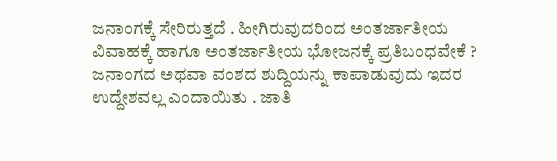ಜನಾಂಗಕ್ಕೆ ಸೇರಿರುತ್ತದೆ . ಹೀಗಿರುವುದರಿಂದ ಅಂತರ್ಜಾತೀಯ ವಿವಾಹಕ್ಕೆ ಹಾಗೂ ಅಂತರ್ಜಾತೀಯ ಭೋಜನಕ್ಕೆ ಪ್ರತಿಬಂಧವೇಕೆ ? ಜನಾಂಗದ ಅಥವಾ ವಂಶದ ಶುದ್ದಿಯನ್ನು ಕಾಪಾಡುವುದು ಇದರ ಉದ್ದೇಶವಲ್ಲ ಎಂದಾಯಿತು . ಜಾತಿ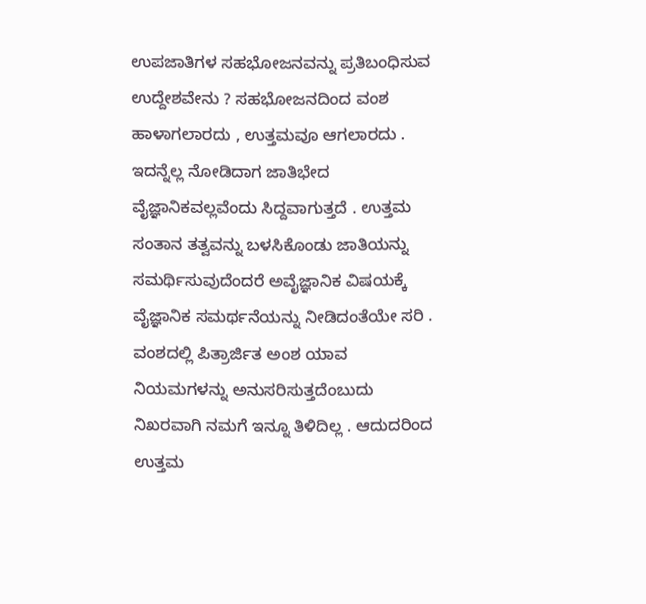ಉಪಜಾತಿಗಳ ಸಹಭೋಜನವನ್ನು ಪ್ರತಿಬಂಧಿಸುವ ಉದ್ದೇಶವೇನು ? ಸಹಭೋಜನದಿಂದ ವಂಶ ಹಾಳಾಗಲಾರದು , ಉತ್ತಮವೂ ಆಗಲಾರದು . ಇದನ್ನೆಲ್ಲ ನೋಡಿದಾಗ ಜಾತಿಭೇದ ವೈಜ್ಞಾನಿಕವಲ್ಲವೆಂದು ಸಿದ್ದವಾಗುತ್ತದೆ . ಉತ್ತಮ ಸಂತಾನ ತತ್ವವನ್ನು ಬಳಸಿಕೊಂಡು ಜಾತಿಯನ್ನು ಸಮರ್ಥಿಸುವುದೆಂದರೆ ಅವೈಜ್ಞಾನಿಕ ವಿಷಯಕ್ಕೆ ವೈಜ್ಞಾನಿಕ ಸಮರ್ಥನೆಯನ್ನು ನೀಡಿದಂತೆಯೇ ಸರಿ . ವಂಶದಲ್ಲಿ ಪಿತ್ರಾರ್ಜಿತ ಅಂಶ ಯಾವ ನಿಯಮಗಳನ್ನು ಅನುಸರಿಸುತ್ತದೆಂಬುದು ನಿಖರವಾಗಿ ನಮಗೆ ಇನ್ನೂ ತಿಳಿದಿಲ್ಲ . ಆದುದರಿಂದ ಉತ್ತಮ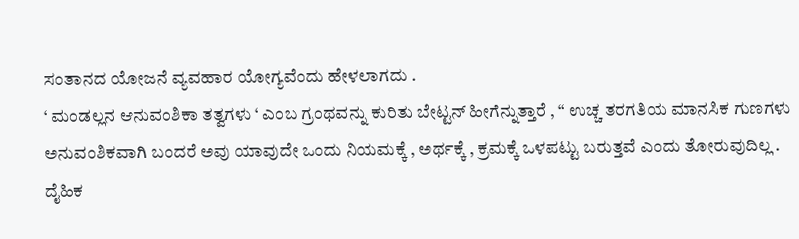ಸಂತಾನದ ಯೋಜನೆ ವ್ಯವಹಾರ ಯೋಗ್ಯವೆಂದು ಹೇಳಲಾಗದು .
‘ ಮಂಡಲ್ಲನ ಆನುವಂಶಿಕಾ ತತ್ವಗಳು ‘ ಎಂಬ ಗ್ರಂಥವನ್ನು ಕುರಿತು ಬೇಟ್ಟನ್ ಹೀಗೆನ್ನುತ್ತಾರೆ , “ ಉಚ್ಚ ತರಗತಿಯ ಮಾನಸಿಕ ಗುಣಗಳು ಅನುವಂಶಿಕವಾಗಿ ಬಂದರೆ ಅವು ಯಾವುದೇ ಒಂದು ನಿಯಮಕ್ಕೆ , ಅರ್ಥಕ್ಕೆ , ಕ್ರಮಕ್ಕೆ ಒಳಪಟ್ಟು ಬರುತ್ತವೆ ಎಂದು ತೋರುವುದಿಲ್ಲ . ದೈಹಿಕ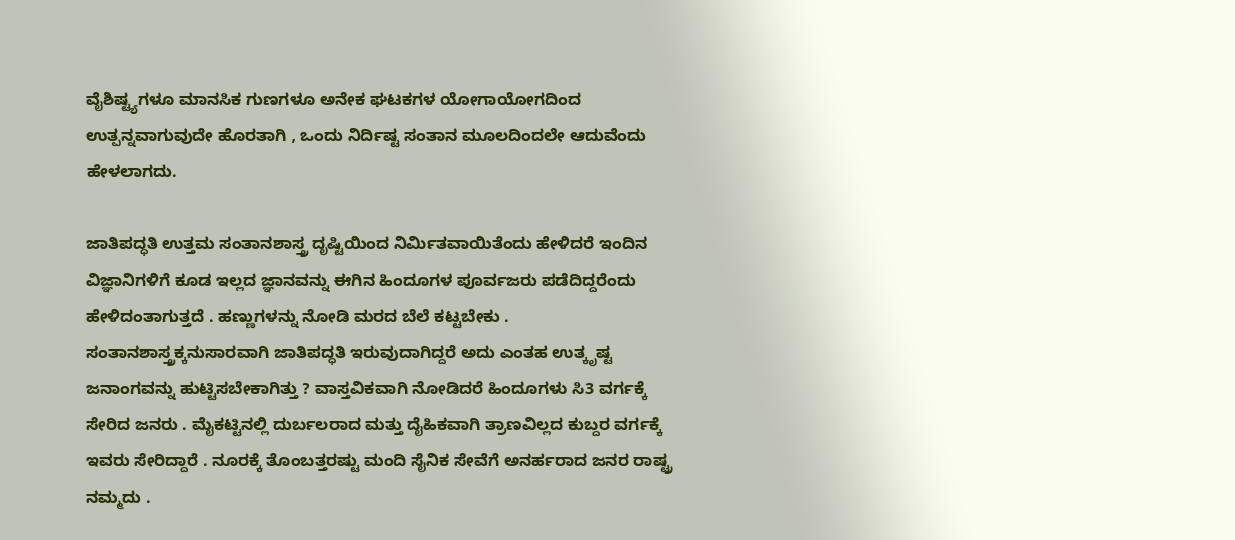ವೈಶಿಷ್ಟ್ಯಗಳೂ ಮಾನಸಿಕ ಗುಣಗಳೂ ಅನೇಕ ಘಟಕಗಳ ಯೋಗಾಯೋಗದಿಂದ ಉತ್ಪನ್ನವಾಗುವುದೇ ಹೊರತಾಗಿ , ಒಂದು ನಿರ್ದಿಷ್ಟ ಸಂತಾನ ಮೂಲದಿಂದಲೇ ಆದುವೆಂದು ಹೇಳಲಾಗದು.

ಜಾತಿಪದ್ಧತಿ ಉತ್ತಮ ಸಂತಾನಶಾಸ್ತ್ರ ದೃಷ್ಟಿಯಿಂದ ನಿರ್ಮಿತವಾಯಿತೆಂದು ಹೇಳಿದರೆ ಇಂದಿನ ವಿಜ್ಞಾನಿಗಳಿಗೆ ಕೂಡ ಇಲ್ಲದ ಜ್ಞಾನವನ್ನು ಈಗಿನ ಹಿಂದೂಗಳ ಪೂರ್ವಜರು ಪಡೆದಿದ್ದರೆಂದು ಹೇಳಿದಂತಾಗುತ್ತದೆ . ಹಣ್ಣುಗಳನ್ನು ನೋಡಿ ಮರದ ಬೆಲೆ ಕಟ್ಟಬೇಕು . ಸಂತಾನಶಾಸ್ತ್ರಕ್ಕನುಸಾರವಾಗಿ ಜಾತಿಪದ್ಧತಿ ಇರುವುದಾಗಿದ್ದರೆ ಅದು ಎಂತಹ ಉತ್ಕೃಷ್ಟ ಜನಾಂಗವನ್ನು ಹುಟ್ಟಿಸಬೇಕಾಗಿತ್ತು ? ವಾಸ್ತವಿಕವಾಗಿ ನೋಡಿದರೆ ಹಿಂದೂಗಳು ಸಿ3 ವರ್ಗಕ್ಕೆ ಸೇರಿದ ಜನರು . ಮೈಕಟ್ಟಿನಲ್ಲಿ ದುರ್ಬಲರಾದ ಮತ್ತು ದೈಹಿಕವಾಗಿ ತ್ರಾಣವಿಲ್ಲದ ಕುಬ್ದರ ವರ್ಗಕ್ಕೆ ಇವರು ಸೇರಿದ್ದಾರೆ . ನೂರಕ್ಕೆ ತೊಂಬತ್ತರಷ್ಟು ಮಂದಿ ಸೈನಿಕ ಸೇವೆಗೆ ಅನರ್ಹರಾದ ಜನರ ರಾಷ್ಟ್ರ ನಮ್ಮದು .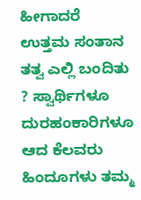ಹೀಗಾದರೆ ಉತ್ತಮ ಸಂತಾನ ತತ್ವ ಎಲ್ಲಿ ಬಂದಿತು ? ಸ್ವಾರ್ಥಿಗಳೂ ದುರಹಂಕಾರಿಗಳೂ ಆದ ಕೆಲವರು ಹಿಂದೂಗಳು ತಮ್ಮ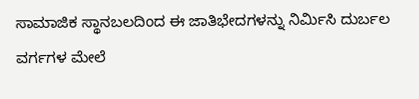ಸಾಮಾಜಿಕ ಸ್ಥಾನಬಲದಿಂದ ಈ ಜಾತಿಭೇದಗಳನ್ನು ನಿರ್ಮಿಸಿ ದುರ್ಬಲ ವರ್ಗಗಳ ಮೇಲೆ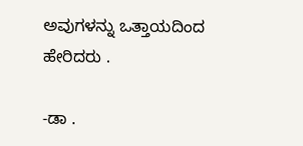ಅವುಗಳನ್ನು ಒತ್ತಾಯದಿಂದ ಹೇರಿದರು .

-ಡಾ .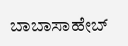ಬಾಬಾಸಾಹೇಬ್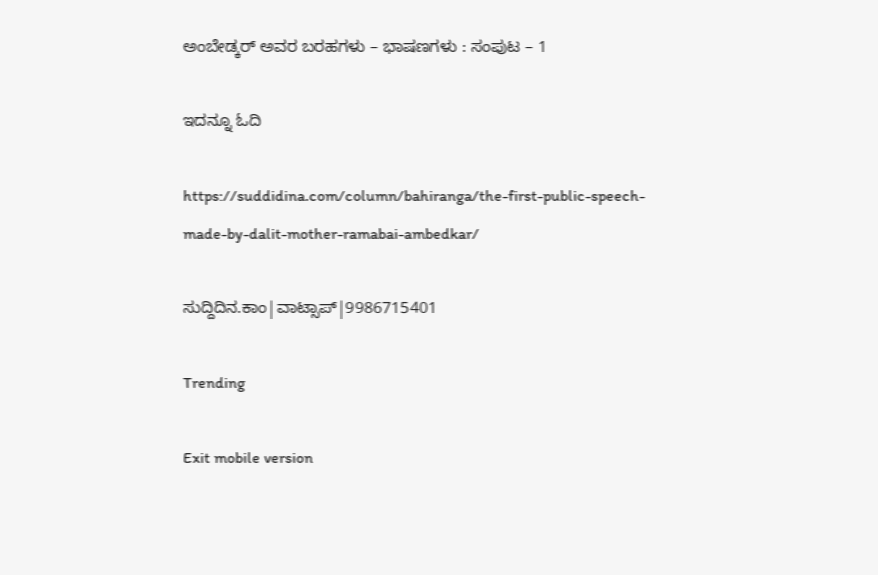ಅಂಬೇಡ್ಕರ್ ಅವರ ಬರಹಗಳು – ಭಾಷಣಗಳು : ಸಂಪುಟ – 1

ಇದನ್ನೂ ಓದಿ

https://suddidina.com/column/bahiranga/the-first-public-speech-made-by-dalit-mother-ramabai-ambedkar/

ಸುದ್ದಿದಿನ.ಕಾಂ|ವಾಟ್ಸಾಪ್|9986715401

Trending

Exit mobile version